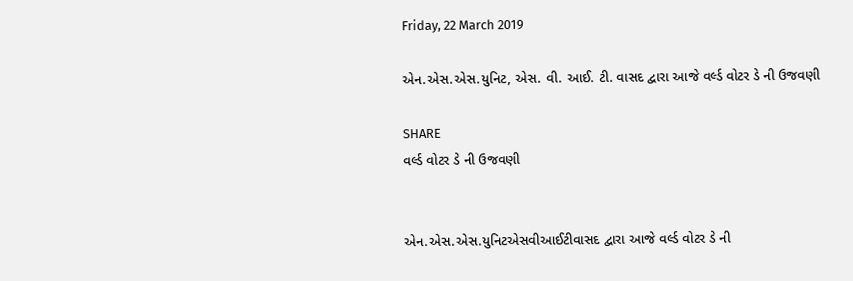Friday, 22 March 2019

એન.એસ.એસ.યુનિટ, એસ. વી. આઈ. ટી. વાસદ દ્વારા આજે વર્લ્ડ વોટર ડે ની ઉજવણી

SHARE
વર્લ્ડ વોટર ડે ની ઉજવણી


એન.એસ.એસ.યુનિટએસવીઆઈટીવાસદ દ્વારા આજે વર્લ્ડ વોટર ડે ની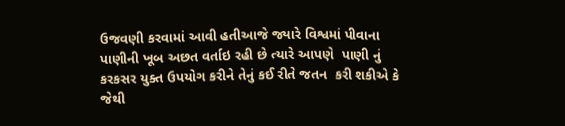ઉજવણી કરવામાં આવી હતીઆજે જ્યારે વિશ્વમાં પીવાના પાણીની ખૂબ અછત વર્તાઇ રહી છે ત્યારે આપણે  પાણી નું કરકસર યુક્ત ઉપયોગ કરીને તેનું કઈ રીતે જતન  કરી શકીએ કે જેથી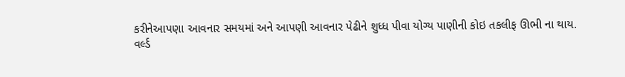કરીનેઆપણા આવનાર સમયમાં અને આપણી આવનાર પેઢીને શુધ્ધ પીવા યોગ્ય પાણીની કોઇ તકલીફ ઊભી ના થાય.
વર્લ્ડ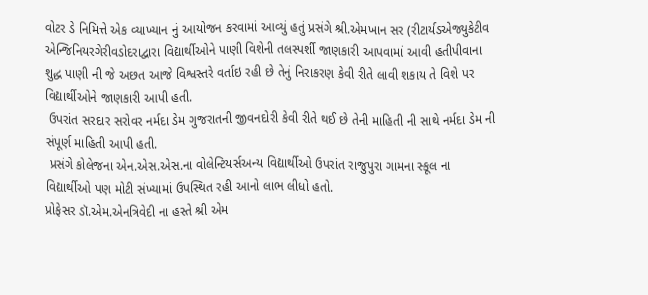વોટર ડે નિમિત્તે એક વ્યાખ્યાન નું આયોજન કરવામાં આવ્યું હતું પ્રસંગે શ્રી.એમખાન સર (રીટાર્યડએજ્યુકેટીવ એન્જિનિયરગેરીવડોદરાદ્વારા વિદ્યાર્થીઓને પાણી વિશેની તલસ્પર્શી જાણકારી આપવામાં આવી હતીપીવાના શુદ્ધ પાણી ની જે અછત આજે વિશ્વસ્તરે વર્તાઇ રહી છે તેનું નિરાકરણ કેવી રીતે લાવી શકાય તે વિશે પર વિદ્યાર્થીઓને જાણકારી આપી હતી.
 ઉપરાંત સરદાર સરોવર નર્મદા ડેમ ગુજરાતની જીવનદોરી કેવી રીતે થઈ છે તેની માહિતી ની સાથે નર્મદા ડેમ ની સંપૂર્ણ માહિતી આપી હતી.
 પ્રસંગે કોલેજના એન.એસ.એસ.ના વોલેન્ટિયર્સઅન્ય વિદ્યાર્થીઓ ઉપરાંત રાજુપુરા ગામના સ્કૂલ ના વિદ્યાર્થીઓ પણ મોટી સંખ્યામાં ઉપસ્થિત રહી આનો લાભ લીધો હતો.
પ્રોફેસર ડૉ.એમ.એનત્રિવેદી ના હસ્તે શ્રી એમ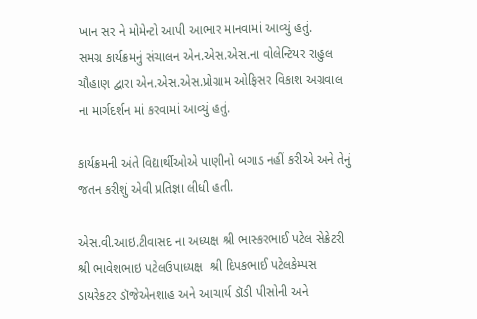ખાન સર ને મોમેન્ટો આપી આભાર માનવામાં આવ્યું હતું.
સમગ્ર કાર્યક્રમનું સંચાલન એન.એસ.એસ.ના વોલેન્ટિયર રાહુલ ચૌહાણ દ્વારા એન.એસ.એસ.પ્રોગ્રામ ઓફિસર વિકાશ અગ્રવાલ ના માર્ગદર્શન માં કરવામાં આવ્યું હતું.

કાર્યક્રમની અંતે વિદ્યાર્થીઓએ પાણીનો બગાડ નહીં કરીએ અને તેનું જતન કરીશું એવી પ્રતિજ્ઞા લીધી હતી.

એસ.વી.આઇ.ટીવાસદ ના અધ્યક્ષ શ્રી ભાસ્કરભાઈ પટેલ સેક્રેટરી શ્રી ભાવેશભાઇ પટેલઉપાધ્યક્ષ  શ્રી દિપકભાઈ પટેલકેમ્પસ ડાયરેકટર ડૉજેએનશાહ અને આચાર્ય ડૉડી પીસોની અને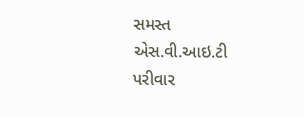સમસ્ત એસ.વી.આઇ.ટી પરીવાર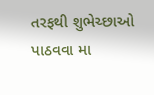તરફથી શુભેચ્છાઓ પાઠવવા મા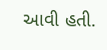આવી હતી.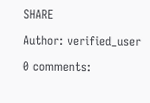SHARE

Author: verified_user

0 comments: